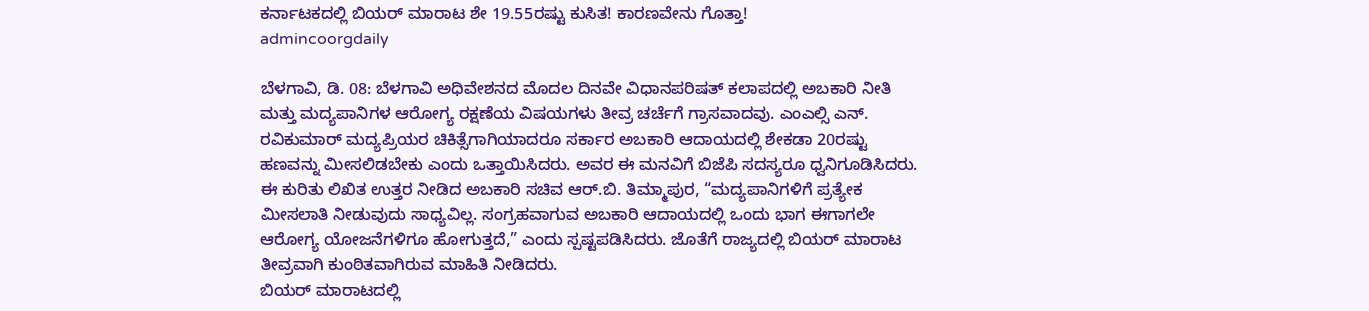ಕರ್ನಾಟಕದಲ್ಲಿ ಬಿಯರ್ ಮಾರಾಟ ಶೇ 19.55ರಷ್ಟು ಕುಸಿತ! ಕಾರಣವೇನು ಗೊತ್ತಾ!
admincoorgdaily

ಬೆಳಗಾವಿ, ಡಿ. 08: ಬೆಳಗಾವಿ ಅಧಿವೇಶನದ ಮೊದಲ ದಿನವೇ ವಿಧಾನಪರಿಷತ್ ಕಲಾಪದಲ್ಲಿ ಅಬಕಾರಿ ನೀತಿ ಮತ್ತು ಮದ್ಯಪಾನಿಗಳ ಆರೋಗ್ಯ ರಕ್ಷಣೆಯ ವಿಷಯಗಳು ತೀವ್ರ ಚರ್ಚೆಗೆ ಗ್ರಾಸವಾದವು. ಎಂಎಲ್ಸಿ ಎನ್. ರವಿಕುಮಾರ್ ಮದ್ಯಪ್ರಿಯರ ಚಿಕಿತ್ಸೆಗಾಗಿಯಾದರೂ ಸರ್ಕಾರ ಅಬಕಾರಿ ಆದಾಯದಲ್ಲಿ ಶೇಕಡಾ 20ರಷ್ಟು ಹಣವನ್ನು ಮೀಸಲಿಡಬೇಕು ಎಂದು ಒತ್ತಾಯಿಸಿದರು. ಅವರ ಈ ಮನವಿಗೆ ಬಿಜೆಪಿ ಸದಸ್ಯರೂ ಧ್ವನಿಗೂಡಿಸಿದರು.
ಈ ಕುರಿತು ಲಿಖಿತ ಉತ್ತರ ನೀಡಿದ ಅಬಕಾರಿ ಸಚಿವ ಆರ್.ಬಿ. ತಿಮ್ಮಾಪುರ, “ಮದ್ಯಪಾನಿಗಳಿಗೆ ಪ್ರತ್ಯೇಕ ಮೀಸಲಾತಿ ನೀಡುವುದು ಸಾಧ್ಯವಿಲ್ಲ. ಸಂಗ್ರಹವಾಗುವ ಅಬಕಾರಿ ಆದಾಯದಲ್ಲಿ ಒಂದು ಭಾಗ ಈಗಾಗಲೇ ಆರೋಗ್ಯ ಯೋಜನೆಗಳಿಗೂ ಹೋಗುತ್ತದೆ,” ಎಂದು ಸ್ಪಷ್ಟಪಡಿಸಿದರು. ಜೊತೆಗೆ ರಾಜ್ಯದಲ್ಲಿ ಬಿಯರ್ ಮಾರಾಟ ತೀವ್ರವಾಗಿ ಕುಂಠಿತವಾಗಿರುವ ಮಾಹಿತಿ ನೀಡಿದರು.
ಬಿಯರ್ ಮಾರಾಟದಲ್ಲಿ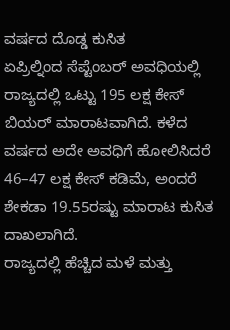ವರ್ಷದ ದೊಡ್ಡ ಕುಸಿತ
ಏಪ್ರಿಲ್ನಿಂದ ಸೆಪ್ಟೆಂಬರ್ ಅವಧಿಯಲ್ಲಿ ರಾಜ್ಯದಲ್ಲಿ ಒಟ್ಟು 195 ಲಕ್ಷ ಕೇಸ್ ಬಿಯರ್ ಮಾರಾಟವಾಗಿದೆ. ಕಳೆದ ವರ್ಷದ ಅದೇ ಅವಧಿಗೆ ಹೋಲಿಸಿದರೆ 46–47 ಲಕ್ಷ ಕೇಸ್ ಕಡಿಮೆ, ಅಂದರೆ ಶೇಕಡಾ 19.55ರಷ್ಟು ಮಾರಾಟ ಕುಸಿತ ದಾಖಲಾಗಿದೆ.
ರಾಜ್ಯದಲ್ಲಿ ಹೆಚ್ಚಿದ ಮಳೆ ಮತ್ತು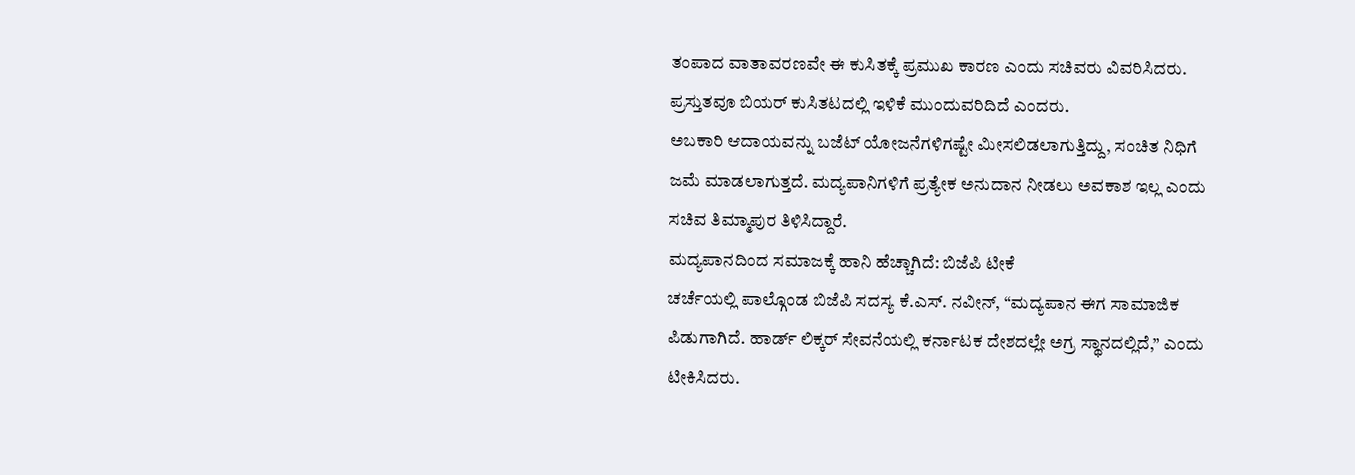ತಂಪಾದ ವಾತಾವರಣವೇ ಈ ಕುಸಿತಕ್ಕೆ ಪ್ರಮುಖ ಕಾರಣ ಎಂದು ಸಚಿವರು ವಿವರಿಸಿದರು. ಪ್ರಸ್ತುತವೂ ಬಿಯರ್ ಕುಸಿತಟದಲ್ಲಿ ಇಳಿಕೆ ಮುಂದುವರಿದಿದೆ ಎಂದರು.
ಅಬಕಾರಿ ಆದಾಯವನ್ನು ಬಜೆಟ್ ಯೋಜನೆಗಳಿಗಷ್ಟೇ ಮೀಸಲಿಡಲಾಗುತ್ತಿದ್ದು, ಸಂಚಿತ ನಿಧಿಗೆ ಜಮೆ ಮಾಡಲಾಗುತ್ತದೆ. ಮದ್ಯಪಾನಿಗಳಿಗೆ ಪ್ರತ್ಯೇಕ ಅನುದಾನ ನೀಡಲು ಅವಕಾಶ ಇಲ್ಲ ಎಂದು ಸಚಿವ ತಿಮ್ಮಾಪುರ ತಿಳಿಸಿದ್ದಾರೆ.
ಮದ್ಯಪಾನದಿಂದ ಸಮಾಜಕ್ಕೆ ಹಾನಿ ಹೆಚ್ಚಾಗಿದೆ: ಬಿಜೆಪಿ ಟೀಕೆ
ಚರ್ಚೆಯಲ್ಲಿ ಪಾಲ್ಗೊಂಡ ಬಿಜೆಪಿ ಸದಸ್ಯ ಕೆ.ಎಸ್. ನವೀನ್, “ಮದ್ಯಪಾನ ಈಗ ಸಾಮಾಜಿಕ ಪಿಡುಗಾಗಿದೆ. ಹಾರ್ಡ್ ಲಿಕ್ಕರ್ ಸೇವನೆಯಲ್ಲಿ ಕರ್ನಾಟಕ ದೇಶದಲ್ಲೇ ಅಗ್ರ ಸ್ಥಾನದಲ್ಲಿದೆ,” ಎಂದು ಟೀಕಿಸಿದರು.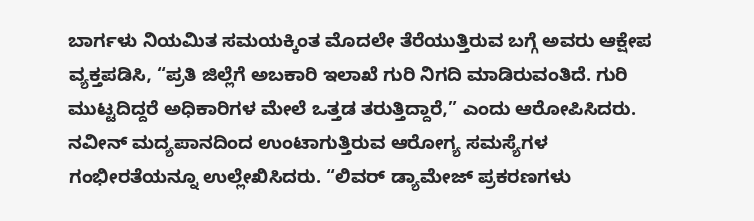ಬಾರ್ಗಳು ನಿಯಮಿತ ಸಮಯಕ್ಕಿಂತ ಮೊದಲೇ ತೆರೆಯುತ್ತಿರುವ ಬಗ್ಗೆ ಅವರು ಆಕ್ಷೇಪ ವ್ಯಕ್ತಪಡಿಸಿ, “ಪ್ರತಿ ಜಿಲ್ಲೆಗೆ ಅಬಕಾರಿ ಇಲಾಖೆ ಗುರಿ ನಿಗದಿ ಮಾಡಿರುವಂತಿದೆ. ಗುರಿ ಮುಟ್ಟದಿದ್ದರೆ ಅಧಿಕಾರಿಗಳ ಮೇಲೆ ಒತ್ತಡ ತರುತ್ತಿದ್ದಾರೆ,” ಎಂದು ಆರೋಪಿಸಿದರು.
ನವೀನ್ ಮದ್ಯಪಾನದಿಂದ ಉಂಟಾಗುತ್ತಿರುವ ಆರೋಗ್ಯ ಸಮಸ್ಯೆಗಳ ಗಂಭೀರತೆಯನ್ನೂ ಉಲ್ಲೇಖಿಸಿದರು. “ಲಿವರ್ ಡ್ಯಾಮೇಜ್ ಪ್ರಕರಣಗಳು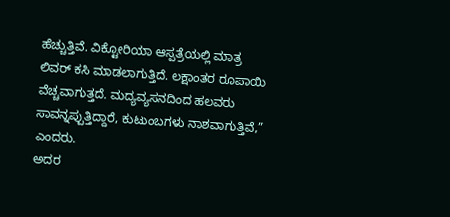ಹೆಚ್ಚುತ್ತಿವೆ. ವಿಕ್ಟೋರಿಯಾ ಆಸ್ಪತ್ರೆಯಲ್ಲಿ ಮಾತ್ರ ಲಿವರ್ ಕಸಿ ಮಾಡಲಾಗುತ್ತಿದೆ. ಲಕ್ಷಾಂತರ ರೂಪಾಯಿ ವೆಚ್ಚವಾಗುತ್ತದೆ. ಮದ್ಯವ್ಯಸನದಿಂದ ಹಲವರು ಸಾವನ್ನಪ್ಪುತ್ತಿದ್ದಾರೆ, ಕುಟುಂಬಗಳು ನಾಶವಾಗುತ್ತಿವೆ,” ಎಂದರು.
ಅದರ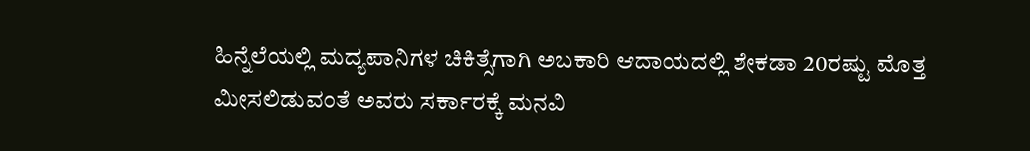ಹಿನ್ನೆಲೆಯಲ್ಲಿ ಮದ್ಯಪಾನಿಗಳ ಚಿಕಿತ್ಸೆಗಾಗಿ ಅಬಕಾರಿ ಆದಾಯದಲ್ಲಿ ಶೇಕಡಾ 20ರಷ್ಟು ಮೊತ್ತ ಮೀಸಲಿಡುವಂತೆ ಅವರು ಸರ್ಕಾರಕ್ಕೆ ಮನವಿ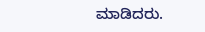ಮಾಡಿದರು.